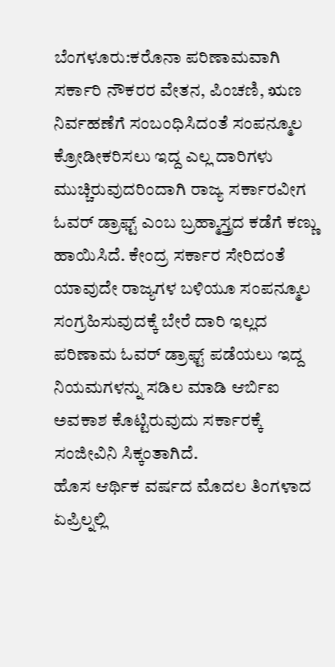ಬೆಂಗಳೂರು:ಕರೊನಾ ಪರಿಣಾಮವಾಗಿ ಸರ್ಕಾರಿ ನೌಕರರ ವೇತನ, ಪಿಂಚಣಿ, ಋಣ ನಿರ್ವಹಣೆಗೆ ಸಂಬಂಧಿಸಿದಂತೆ ಸಂಪನ್ಮೂಲ ಕ್ರೋಡೀಕರಿಸಲು ಇದ್ದ ಎಲ್ಲ ದಾರಿಗಳು ಮುಚ್ಚಿರುವುದರಿಂದಾಗಿ ರಾಜ್ಯ ಸರ್ಕಾರವೀಗ ಓವರ್ ಡ್ರಾಫ್ಟ್ ಎಂಬ ಬ್ರಹ್ಮಾಸ್ತ್ರದ ಕಡೆಗೆ ಕಣ್ಣು ಹಾಯಿಸಿದೆ. ಕೇಂದ್ರ ಸರ್ಕಾರ ಸೇರಿದಂತೆ ಯಾವುದೇ ರಾಜ್ಯಗಳ ಬಳಿಯೂ ಸಂಪನ್ಮೂಲ ಸಂಗ್ರಹಿಸುವುದಕ್ಕೆ ಬೇರೆ ದಾರಿ ಇಲ್ಲದ ಪರಿಣಾಮ ಓವರ್ ಡ್ರಾಫ್ಟ್ ಪಡೆಯಲು ಇದ್ದ ನಿಯಮಗಳನ್ನು ಸಡಿಲ ಮಾಡಿ ಆರ್ಬಿಐ ಅವಕಾಶ ಕೊಟ್ಟಿರುವುದು ಸರ್ಕಾರಕ್ಕೆ ಸಂಜೀವಿನಿ ಸಿಕ್ಕಂತಾಗಿದೆ.
ಹೊಸ ಆರ್ಥಿಕ ವರ್ಷದ ಮೊದಲ ತಿಂಗಳಾದ ಏಪ್ರಿಲ್ನಲ್ಲಿ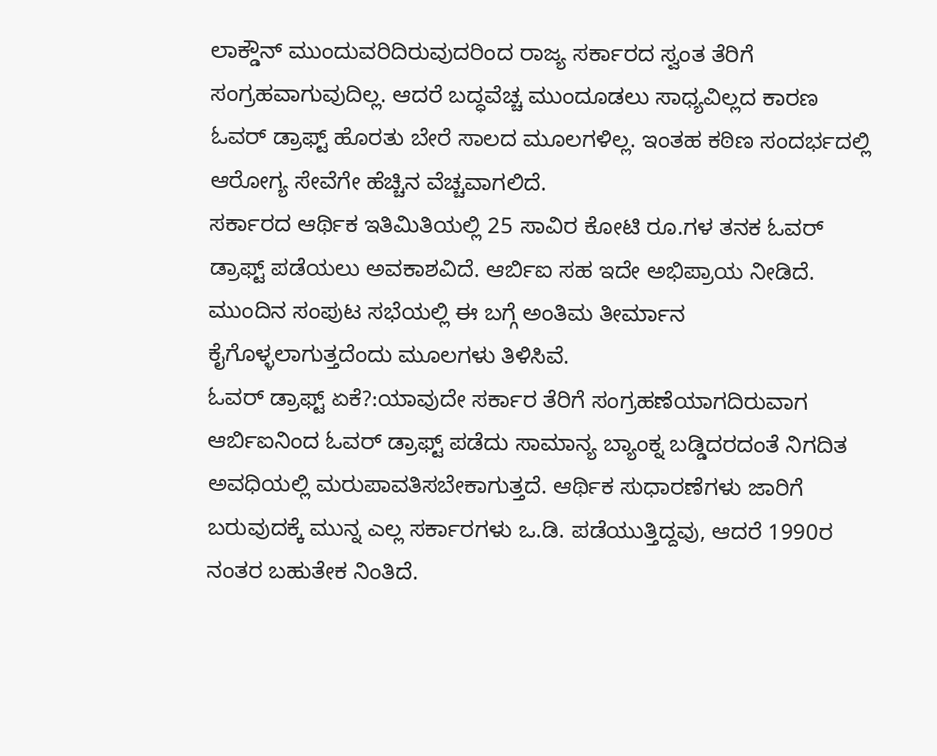ಲಾಕ್ಡೌನ್ ಮುಂದುವರಿದಿರುವುದರಿಂದ ರಾಜ್ಯ ಸರ್ಕಾರದ ಸ್ವಂತ ತೆರಿಗೆ ಸಂಗ್ರಹವಾಗುವುದಿಲ್ಲ. ಆದರೆ ಬದ್ಧವೆಚ್ಚ ಮುಂದೂಡಲು ಸಾಧ್ಯವಿಲ್ಲದ ಕಾರಣ ಓವರ್ ಡ್ರಾಫ್ಟ್ ಹೊರತು ಬೇರೆ ಸಾಲದ ಮೂಲಗಳಿಲ್ಲ. ಇಂತಹ ಕಠಿಣ ಸಂದರ್ಭದಲ್ಲಿ ಆರೋಗ್ಯ ಸೇವೆಗೇ ಹೆಚ್ಚಿನ ವೆಚ್ಚವಾಗಲಿದೆ.
ಸರ್ಕಾರದ ಆರ್ಥಿಕ ಇತಿಮಿತಿಯಲ್ಲಿ 25 ಸಾವಿರ ಕೋಟಿ ರೂ.ಗಳ ತನಕ ಓವರ್ ಡ್ರಾಫ್ಟ್ ಪಡೆಯಲು ಅವಕಾಶವಿದೆ. ಆರ್ಬಿಐ ಸಹ ಇದೇ ಅಭಿಪ್ರಾಯ ನೀಡಿದೆ. ಮುಂದಿನ ಸಂಪುಟ ಸಭೆಯಲ್ಲಿ ಈ ಬಗ್ಗೆ ಅಂತಿಮ ತೀರ್ಮಾನ ಕೈಗೊಳ್ಳಲಾಗುತ್ತದೆಂದು ಮೂಲಗಳು ತಿಳಿಸಿವೆ.
ಓವರ್ ಡ್ರಾಫ್ಟ್ ಏಕೆ?:ಯಾವುದೇ ಸರ್ಕಾರ ತೆರಿಗೆ ಸಂಗ್ರಹಣೆಯಾಗದಿರುವಾಗ ಆರ್ಬಿಐನಿಂದ ಓವರ್ ಡ್ರಾಫ್ಟ್ ಪಡೆದು ಸಾಮಾನ್ಯ ಬ್ಯಾಂಕ್ನ ಬಡ್ಡಿದರದಂತೆ ನಿಗದಿತ ಅವಧಿಯಲ್ಲಿ ಮರುಪಾವತಿಸಬೇಕಾಗುತ್ತದೆ. ಆರ್ಥಿಕ ಸುಧಾರಣೆಗಳು ಜಾರಿಗೆ ಬರುವುದಕ್ಕೆ ಮುನ್ನ ಎಲ್ಲ ಸರ್ಕಾರಗಳು ಒ.ಡಿ. ಪಡೆಯುತ್ತಿದ್ದವು, ಆದರೆ 1990ರ ನಂತರ ಬಹುತೇಕ ನಿಂತಿದೆ.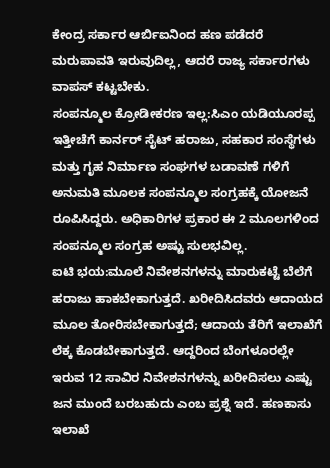ಕೇಂದ್ರ ಸರ್ಕಾರ ಆರ್ಬಿಐನಿಂದ ಹಣ ಪಡೆದರೆ ಮರುಪಾವತಿ ಇರುವುದಿಲ್ಲ, ಆದರೆ ರಾಜ್ಯ ಸರ್ಕಾರಗಳು ವಾಪಸ್ ಕಟ್ಟಬೇಕು.
ಸಂಪನ್ಮೂಲ ಕ್ರೋಡೀಕರಣ ಇಲ್ಲ:ಸಿಎಂ ಯಡಿಯೂರಪ್ಪ ಇತ್ತೀಚೆಗೆ ಕಾರ್ನರ್ ಸೈಟ್ ಹರಾಜು, ಸಹಕಾರ ಸಂಸ್ಥೆಗಳು ಮತ್ತು ಗೃಹ ನಿರ್ಮಾಣ ಸಂಘಗಳ ಬಡಾವಣೆ ಗಳಿಗೆ ಅನುಮತಿ ಮೂಲಕ ಸಂಪನ್ಮೂಲ ಸಂಗ್ರಹಕ್ಕೆ ಯೋಜನೆ ರೂಪಿಸಿದ್ದರು. ಅಧಿಕಾರಿಗಳ ಪ್ರಕಾರ ಈ 2 ಮೂಲಗಳಿಂದ ಸಂಪನ್ಮೂಲ ಸಂಗ್ರಹ ಅಷ್ಟು ಸುಲಭವಿಲ್ಲ.
ಐಟಿ ಭಯ:ಮೂಲೆ ನಿವೇಶನಗಳನ್ನು ಮಾರುಕಟ್ಟೆ ಬೆಲೆಗೆ ಹರಾಜು ಹಾಕಬೇಕಾಗುತ್ತದೆ. ಖರೀದಿಸಿದವರು ಆದಾಯದ ಮೂಲ ತೋರಿಸಬೇಕಾಗುತ್ತದೆ; ಆದಾಯ ತೆರಿಗೆ ಇಲಾಖೆಗೆ ಲೆಕ್ಕ ಕೊಡಬೇಕಾಗುತ್ತದೆ. ಆದ್ದರಿಂದ ಬೆಂಗಳೂರಲ್ಲೇ ಇರುವ 12 ಸಾವಿರ ನಿವೇಶನಗಳನ್ನು ಖರೀದಿಸಲು ಎಷ್ಟು ಜನ ಮುಂದೆ ಬರಬಹುದು ಎಂಬ ಪ್ರಶ್ನೆ ಇದೆ. ಹಣಕಾಸು ಇಲಾಖೆ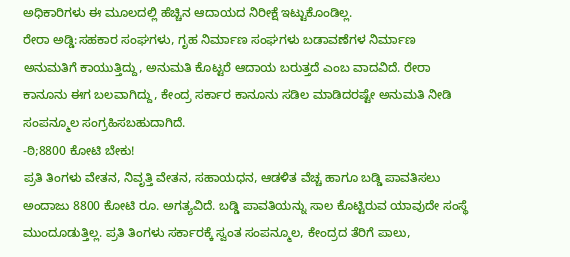ಅಧಿಕಾರಿಗಳು ಈ ಮೂಲದಲ್ಲಿ ಹೆಚ್ಚಿನ ಆದಾಯದ ನಿರೀಕ್ಷೆ ಇಟ್ಟುಕೊಂಡಿಲ್ಲ.
ರೇರಾ ಅಡ್ಡಿ:ಸಹಕಾರ ಸಂಘಗಳು, ಗೃಹ ನಿರ್ಮಾಣ ಸಂಘಗಳು ಬಡಾವಣೆಗಳ ನಿರ್ಮಾಣ ಅನುಮತಿಗೆ ಕಾಯುತ್ತಿದ್ದು, ಅನುಮತಿ ಕೊಟ್ಟರೆ ಆದಾಯ ಬರುತ್ತದೆ ಎಂಬ ವಾದವಿದೆ. ರೇರಾ ಕಾನೂನು ಈಗ ಬಲವಾಗಿದ್ದು, ಕೇಂದ್ರ ಸರ್ಕಾರ ಕಾನೂನು ಸಡಿಲ ಮಾಡಿದರಷ್ಟೇ ಅನುಮತಿ ನೀಡಿ ಸಂಪನ್ಮೂಲ ಸಂಗ್ರಹಿಸಬಹುದಾಗಿದೆ.
-ಠಿ;8800 ಕೋಟಿ ಬೇಕು!
ಪ್ರತಿ ತಿಂಗಳು ವೇತನ, ನಿವೃತ್ತಿ ವೇತನ, ಸಹಾಯಧನ, ಆಡಳಿತ ವೆಚ್ಚ ಹಾಗೂ ಬಡ್ಡಿ ಪಾವತಿಸಲು ಅಂದಾಜು 8800 ಕೋಟಿ ರೂ. ಅಗತ್ಯವಿದೆ. ಬಡ್ಡಿ ಪಾವತಿಯನ್ನು ಸಾಲ ಕೊಟ್ಟಿರುವ ಯಾವುದೇ ಸಂಸ್ಥೆ ಮುಂದೂಡುತ್ತಿಲ್ಲ. ಪ್ರತಿ ತಿಂಗಳು ಸರ್ಕಾರಕ್ಕೆ ಸ್ವಂತ ಸಂಪನ್ಮೂಲ, ಕೇಂದ್ರದ ತೆರಿಗೆ ಪಾಲು,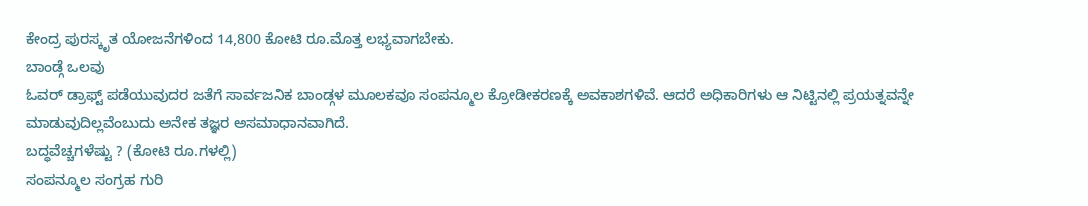ಕೇಂದ್ರ ಪುರಸ್ಕೃತ ಯೋಜನೆಗಳಿಂದ 14,800 ಕೋಟಿ ರೂ.ಮೊತ್ತ ಲಭ್ಯವಾಗಬೇಕು.
ಬಾಂಡ್ಗೆ ಒಲವು
ಓವರ್ ಡ್ರಾಫ್ಟ್ ಪಡೆಯುವುದರ ಜತೆಗೆ ಸಾರ್ವಜನಿಕ ಬಾಂಡ್ಗಳ ಮೂಲಕವೂ ಸಂಪನ್ಮೂಲ ಕ್ರೋಡೀಕರಣಕ್ಕೆ ಅವಕಾಶಗಳಿವೆ. ಆದರೆ ಅಧಿಕಾರಿಗಳು ಆ ನಿಟ್ಟಿನಲ್ಲಿ ಪ್ರಯತ್ನವನ್ನೇ ಮಾಡುವುದಿಲ್ಲವೆಂಬುದು ಅನೇಕ ತಜ್ಞರ ಅಸಮಾಧಾನವಾಗಿದೆ.
ಬದ್ಧವೆಚ್ಚಗಳೆಷ್ಟು ? (ಕೋಟಿ ರೂ.ಗಳಲ್ಲಿ)
ಸಂಪನ್ಮೂಲ ಸಂಗ್ರಹ ಗುರಿ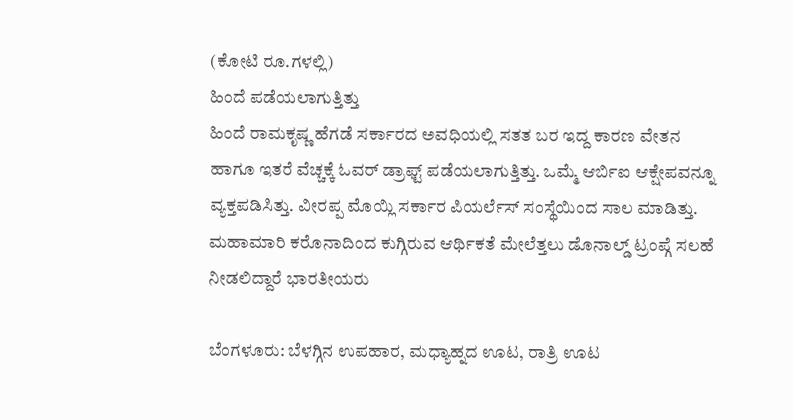(ಕೋಟಿ ರೂ.ಗಳಲ್ಲಿ)
ಹಿಂದೆ ಪಡೆಯಲಾಗುತ್ತಿತ್ತು
ಹಿಂದೆ ರಾಮಕೃಷ್ಣ ಹೆಗಡೆ ಸರ್ಕಾರದ ಅವಧಿಯಲ್ಲಿ ಸತತ ಬರ ಇದ್ದ ಕಾರಣ ವೇತನ ಹಾಗೂ ಇತರೆ ವೆಚ್ಚಕ್ಕೆ ಓವರ್ ಡ್ರಾಫ್ಟ್ ಪಡೆಯಲಾಗುತ್ತಿತ್ತು. ಒಮ್ಮೆ ಆರ್ಬಿಐ ಆಕ್ಷೇಪವನ್ನೂ ವ್ಯಕ್ತಪಡಿಸಿತ್ತು. ವೀರಪ್ಪ ಮೊಯ್ಲಿ ಸರ್ಕಾರ ಪಿಯರ್ಲೆಸ್ ಸಂಸ್ಥೆಯಿಂದ ಸಾಲ ಮಾಡಿತ್ತು.
ಮಹಾಮಾರಿ ಕರೊನಾದಿಂದ ಕುಗ್ಗಿರುವ ಆರ್ಥಿಕತೆ ಮೇಲೆತ್ತಲು ಡೊನಾಲ್ಡ್ ಟ್ರಂಪ್ಗೆ ಸಲಹೆ ನೀಡಲಿದ್ದಾರೆ ಭಾರತೀಯರು

ಬೆಂಗಳೂರು: ಬೆಳಗ್ಗಿನ ಉಪಹಾರ, ಮಧ್ಯಾಹ್ನದ ಊಟ, ರಾತ್ರಿ ಊಟ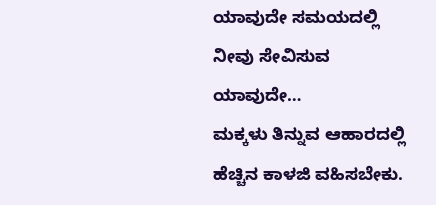ಯಾವುದೇ ಸಮಯದಲ್ಲಿ ನೀವು ಸೇವಿಸುವ ಯಾವುದೇ…
ಮಕ್ಕಳು ತಿನ್ನುವ ಆಹಾರದಲ್ಲಿ ಹೆಚ್ಚಿನ ಕಾಳಜಿ ವಹಿಸಬೇಕು.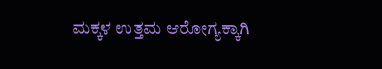ಮಕ್ಕಳ ಉತ್ತಮ ಆರೋಗ್ಯಕ್ಕಾಗಿ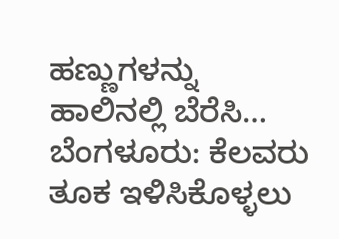ಹಣ್ಣುಗಳನ್ನು ಹಾಲಿನಲ್ಲಿ ಬೆರೆಸಿ…
ಬೆಂಗಳೂರು: ಕೆಲವರು ತೂಕ ಇಳಿಸಿಕೊಳ್ಳಲು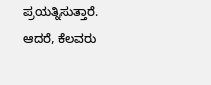ಪ್ರಯತ್ನಿಸುತ್ತಾರೆ. ಆದರೆ, ಕೆಲವರು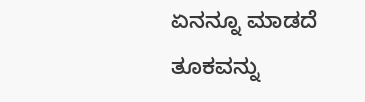ಏನನ್ನೂ ಮಾಡದೆ ತೂಕವನ್ನು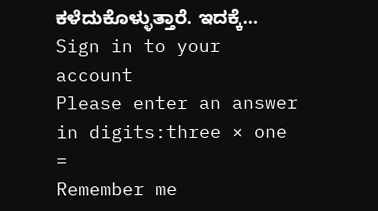ಕಳೆದುಕೊಳ್ಳುತ್ತಾರೆ. ಇದಕ್ಕೆ…
Sign in to your account
Please enter an answer in digits:three × one =
Remember me